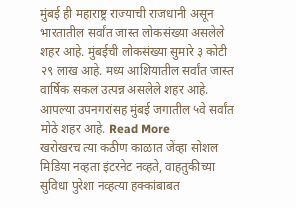मुंबई ही महाराष्ट्र राज्याची राजधानी असून भारतातील सर्वांत जास्त लोकसंख्या असलेले शहर आहे. मुंबईची लोकसंख्या सुमारे ३ कोटी २९ लाख आहे. मध्य आशियातील सर्वांत जास्त वार्षिक सकल उत्पन्न असलेले शहर आहे. आपल्या उपनगरांसह मुंबई जगातील ५वे सर्वांत मोठे शहर आहे. Read More
खरोखरच त्या कठीण काळात जेंव्हा सोशल मिडिया नव्हता इंटरनेट नव्हते, वाहतुकीच्या सुविधा पुरेशा नव्हत्या हक्कांबाबत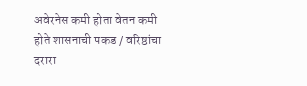अवेरनेस कमी होता वेतन कमी होते शासनाची पकड / वरिष्ठांचा दरारा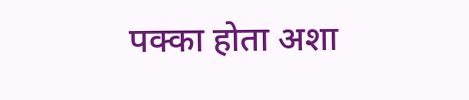पक्का होता अशा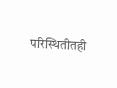परिस्थितीतही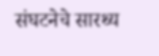संघटनेचे सारथ्य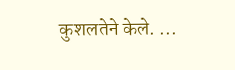कुशलतेने केले. ...